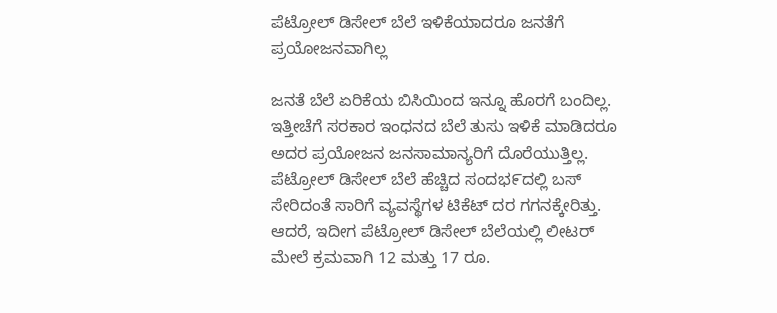ಪೆಟ್ರೋಲ್ ಡಿಸೇಲ್ ಬೆಲೆ ಇಳಿಕೆಯಾದರೂ ಜನತೆಗೆ ಪ್ರಯೋಜನವಾಗಿಲ್ಲ

ಜನತೆ ಬೆಲೆ ಏರಿಕೆಯ ಬಿಸಿಯಿಂದ ಇನ್ನೂ ಹೊರಗೆ ಬಂದಿಲ್ಲ. ಇತ್ತೀಚೆಗೆ ಸರಕಾರ ಇಂಧನದ ಬೆಲೆ ತುಸು ಇಳಿಕೆ ಮಾಡಿದರೂ ಅದರ ಪ್ರಯೋಜನ ಜನಸಾಮಾನ್ಯರಿಗೆ ದೊರೆಯುತ್ತಿಲ್ಲ. ಪೆಟ್ರೋಲ್ ಡಿಸೇಲ್ ಬೆಲೆ ಹೆಚ್ಚಿದ ಸಂದಭ೯ದಲ್ಲಿ ಬಸ್ ಸೇರಿದಂತೆ ಸಾರಿಗೆ ವ್ಯವಸ್ಥೆಗಳ ಟಿಕೆಟ್ ದರ ಗಗನಕ್ಕೇರಿತ್ತು. ಆದರೆ, ಇದೀಗ ಪೆಟ್ರೋಲ್ ಡಿಸೇಲ್ ಬೆಲೆಯಲ್ಲಿ ಲೀಟರ್ ಮೇಲೆ ಕ್ರಮವಾಗಿ 12 ಮತ್ತು 17 ರೂ.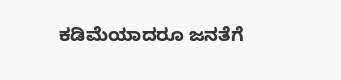ಕಡಿಮೆಯಾದರೂ ಜನತೆಗೆ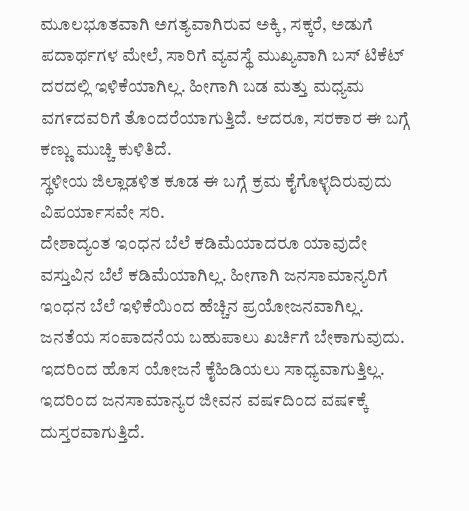ಮೂಲಭೂತವಾಗಿ ಅಗತ್ಯವಾಗಿರುವ ಅಕ್ಕಿ, ಸಕ್ಕರೆ, ಅಡುಗೆ ಪದಾರ್ಥಗಳ ಮೇಲೆ, ಸಾರಿಗೆ ವ್ಯವಸ್ಥೆ ಮುಖ್ಯವಾಗಿ ಬಸ್‌ ಟಿಕೆಟ್ ದರದಲ್ಲಿ ಇಳಿಕೆಯಾಗಿಲ್ಲ. ಹೀಗಾಗಿ ಬಡ ಮತ್ತು ಮಧ್ಯಮ ವಗ೯ದವರಿಗೆ ತೊಂದರೆಯಾಗುತ್ತಿದೆ. ಆದರೂ, ಸರಕಾರ ಈ ಬಗ್ಗೆ ಕಣ್ಣು ಮುಚ್ಚಿ ಕುಳಿತಿದೆ.
ಸ್ಥಳೀಯ ಜಿಲ್ಲಾಡಳಿತ ಕೂಡ ಈ ಬಗ್ಗೆ ಕ್ರಮ ಕೈಗೊಳ್ಳದಿರುವುದು ವಿಪರ್ಯಾಸವೇ ಸರಿ.
ದೇಶಾದ್ಯಂತ ಇಂಧನ ಬೆಲೆ ಕಡಿಮೆಯಾದರೂ ಯಾವುದೇ ವಸ್ತುವಿನ ಬೆಲೆ ಕಡಿಮೆಯಾಗಿಲ್ಲ. ಹೀಗಾಗಿ ಜನಸಾಮಾನ್ಯರಿಗೆ ಇಂಧನ ಬೆಲೆ ಇಳಿಕೆಯಿಂದ ಹೆಚ್ಚಿನ ಪ್ರಯೋಜನವಾಗಿಲ್ಲ.
ಜನತೆಯ ಸಂಪಾದನೆಯ ಬಹುಪಾಲು ಖರ್ಚಿಗೆ ಬೇಕಾಗುವುದು. ಇದರಿಂದ ಹೊಸ ಯೋಜನೆ ಕೈಹಿಡಿಯಲು ಸಾಧ್ಯವಾಗುತ್ತಿಲ್ಲ. ಇದರಿಂದ ಜನಸಾಮಾನ್ಯರ ಜೀವನ ವಷ೯ದಿಂದ ವಷ೯ಕ್ಕೆ ದುಸ್ತರವಾಗುತ್ತಿದೆ.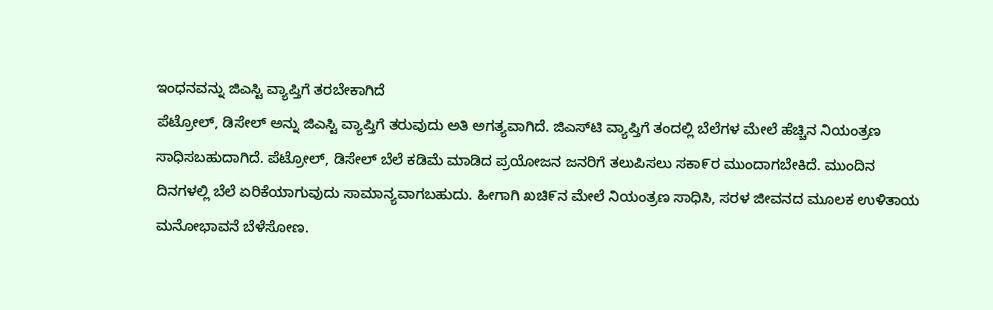ಇಂಧನವನ್ನು ಜಿಎಸ್ಟಿ ವ್ಯಾಪ್ತಿಗೆ ತರಬೇಕಾಗಿದೆ
ಪೆಟ್ರೋಲ್, ಡಿಸೇಲ್ ಅನ್ನು ಜಿಎಸ್ಟಿ ವ್ಯಾಪ್ತಿಗೆ ತರುವುದು ಅತಿ ಅಗತ್ಯವಾಗಿದೆ. ಜಿಎಸ್‌ಟಿ ವ್ಯಾಪ್ತಿಗೆ ತಂದಲ್ಲಿ ಬೆಲೆಗಳ ಮೇಲೆ ಹೆಚ್ಚಿನ ನಿಯಂತ್ರಣ ಸಾಧಿಸಬಹುದಾಗಿದೆ. ಪೆಟ್ರೋಲ್, ಡಿಸೇಲ್ ಬೆಲೆ ಕಡಿಮೆ ಮಾಡಿದ ಪ್ರಯೋಜನ ಜನರಿಗೆ ತಲುಪಿಸಲು ಸಕಾ೯ರ ಮುಂದಾಗಬೇಕಿದೆ. ಮುಂದಿನ ದಿನಗಳಲ್ಲಿ ಬೆಲೆ ಏರಿಕೆಯಾಗುವುದು ಸಾಮಾನ್ಯವಾಗಬಹುದು. ಹೀಗಾಗಿ ಖಚಿ೯ನ ಮೇಲೆ ನಿಯಂತ್ರಣ ಸಾಧಿಸಿ, ಸರಳ ಜೀವನದ ಮೂಲಕ ಉಳಿತಾಯ ಮನೋಭಾವನೆ ಬೆಳೆಸೋಣ.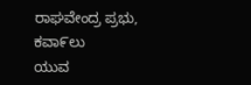ರಾಘವೇಂದ್ರ ಪ್ರಭು, ಕವಾ೯ಲು
ಯುವ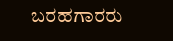ಬರಹಗಾರರು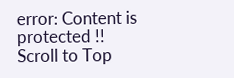error: Content is protected !!
Scroll to Top